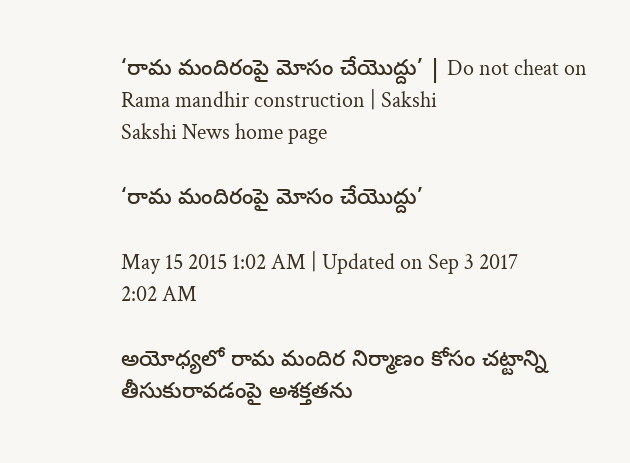‘రామ మందిరంపై మోసం చేయొద్దు’ | Do not cheat on Rama mandhir construction | Sakshi
Sakshi News home page

‘రామ మందిరంపై మోసం చేయొద్దు’

May 15 2015 1:02 AM | Updated on Sep 3 2017 2:02 AM

అయోధ్యలో రామ మందిర నిర్మాణం కోసం చట్టాన్ని తీసుకురావడంపై అశక్తతను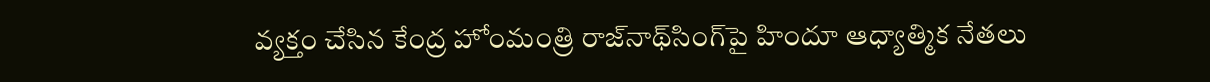వ్యక్తం చేసిన కేంద్ర హోంమంత్రి రాజ్‌నాథ్‌సింగ్‌పై హిందూ ఆధ్యాత్మిక నేతలు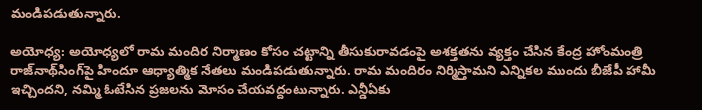మండిపడుతున్నారు.

అయోధ్య: అయోధ్యలో రామ మందిర నిర్మాణం కోసం చట్టాన్ని తీసుకురావడంపై అశక్తతను వ్యక్తం చేసిన కేంద్ర హోంమంత్రి రాజ్‌నాథ్‌సింగ్‌పై హిందూ ఆధ్యాత్మిక నేతలు మండిపడుతున్నారు. రామ మందిరం నిర్మిస్తామని ఎన్నికల ముందు బీజేపీ హామీ ఇచ్చిందని, నమ్మి ఓటేసిన ప్రజలను మోసం చేయవద్దంటున్నారు. ఎన్డీఏకు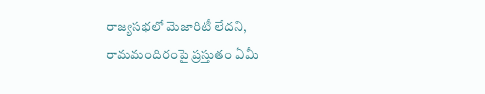రాజ్యసభలో మెజారిటీ లేదని, రామమందిరంపై ప్రస్తుతం ఏమీ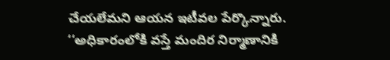చేయలేమని ఆయన ఇటీవల పేర్కొన్నారు. ‘‘అధికారంలోకి వస్తే మందిర నిర్మాణానికి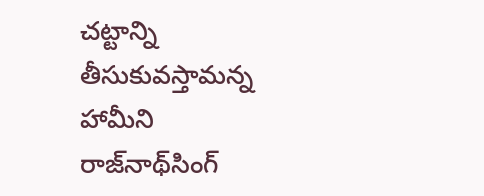చట్టాన్ని తీసుకువస్తామన్న హామీని రాజ్‌నాథ్‌సింగ్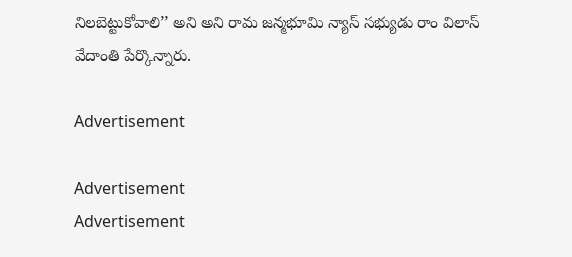నిలబెట్టుకోవాలి’’ అని అని రామ జన్మభూమి న్యాస్ సభ్యుడు రాం విలాస్ వేదాంతి పేర్కొన్నారు.

Advertisement

Advertisement
Advertisement